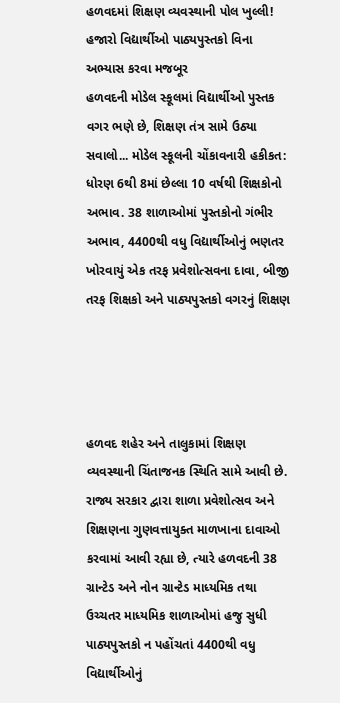હળવદમાં શિક્ષણ વ્યવસ્થાની પોલ ખુલ્લી! હજારો વિદ્યાર્થીઓ પાઠ્યપુસ્તકો વિના અભ્યાસ કરવા મજબૂર
હળવદની મોડેલ સ્કૂલમાં વિદ્યાર્થીઓ પુસ્તક વગર ભણે છે, શિક્ષણ તંત્ર સામે ઉઠ્યા સવાલો... મોડેલ સ્કૂલની ચોંકાવનારી હકીકત: ધોરણ 6થી 8માં છેલ્લા 10 વર્ષથી શિક્ષકોનો અભાવ. 38 શાળાઓમાં પુસ્તકોનો ગંભીર અભાવ, 4400થી વધુ વિદ્યાર્થીઓનું ભણતર ખોરવાયું એક તરફ પ્રવેશોત્સવના દાવા, બીજી તરફ શિક્ષકો અને પાઠ્યપુસ્તકો વગરનું શિક્ષણ




હળવદ શહેર અને તાલુકામાં શિક્ષણ વ્યવસ્થાની ચિંતાજનક સ્થિતિ સામે આવી છે. રાજ્ય સરકાર દ્વારા શાળા પ્રવેશોત્સવ અને શિક્ષણના ગુણવત્તાયુક્ત માળખાના દાવાઓ કરવામાં આવી રહ્યા છે, ત્યારે હળવદની 38 ગ્રાન્ટેડ અને નોન ગ્રાન્ટેડ માધ્યમિક તથા ઉચ્ચતર માધ્યમિક શાળાઓમાં હજુ સુધી પાઠ્યપુસ્તકો ન પહોંચતાં 4400થી વધુ વિદ્યાર્થીઓનું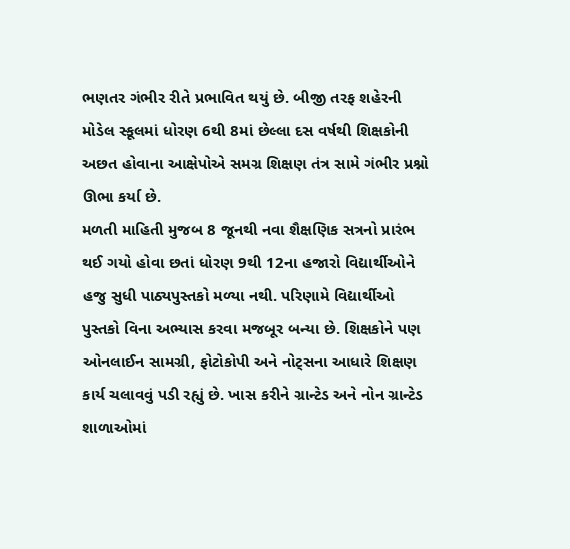ભણતર ગંભીર રીતે પ્રભાવિત થયું છે. બીજી તરફ શહેરની મોડેલ સ્કૂલમાં ધોરણ 6થી 8માં છેલ્લા દસ વર્ષથી શિક્ષકોની અછત હોવાના આક્ષેપોએ સમગ્ર શિક્ષણ તંત્ર સામે ગંભીર પ્રશ્નો ઊભા કર્યા છે.
મળતી માહિતી મુજબ 8 જૂનથી નવા શૈક્ષણિક સત્રનો પ્રારંભ થઈ ગયો હોવા છતાં ધોરણ 9થી 12ના હજારો વિદ્યાર્થીઓને હજુ સુધી પાઠ્યપુસ્તકો મળ્યા નથી. પરિણામે વિદ્યાર્થીઓ પુસ્તકો વિના અભ્યાસ કરવા મજબૂર બન્યા છે. શિક્ષકોને પણ ઓનલાઈન સામગ્રી, ફોટોકોપી અને નોટ્સના આધારે શિક્ષણ કાર્ય ચલાવવું પડી રહ્યું છે. ખાસ કરીને ગ્રાન્ટેડ અને નોન ગ્રાન્ટેડ શાળાઓમાં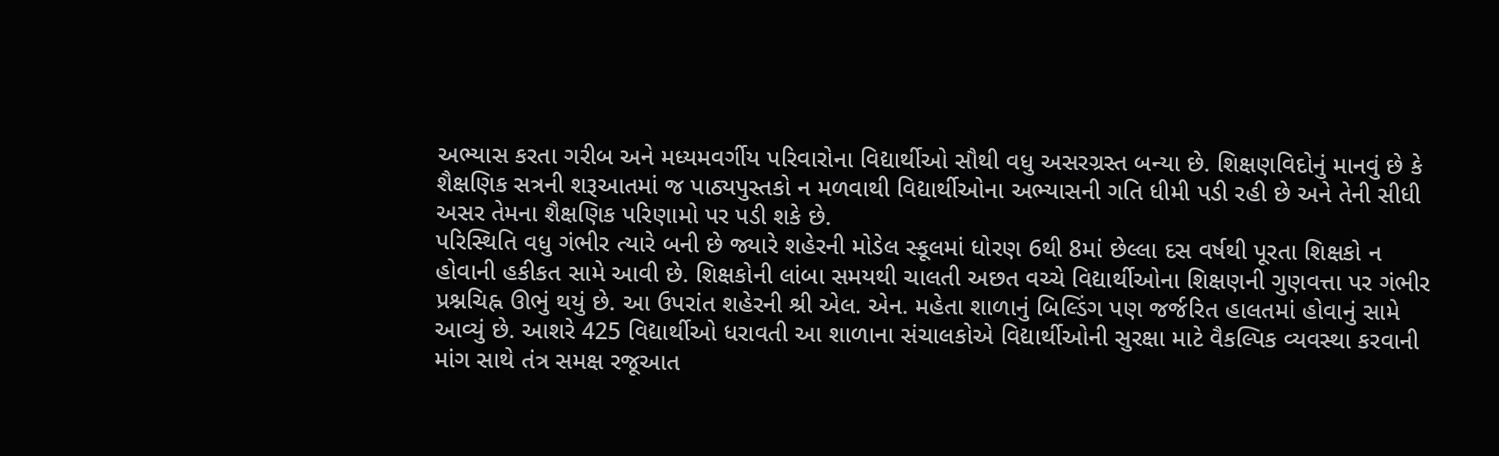અભ્યાસ કરતા ગરીબ અને મધ્યમવર્ગીય પરિવારોના વિદ્યાર્થીઓ સૌથી વધુ અસરગ્રસ્ત બન્યા છે. શિક્ષણવિદોનું માનવું છે કે શૈક્ષણિક સત્રની શરૂઆતમાં જ પાઠ્યપુસ્તકો ન મળવાથી વિદ્યાર્થીઓના અભ્યાસની ગતિ ધીમી પડી રહી છે અને તેની સીધી અસર તેમના શૈક્ષણિક પરિણામો પર પડી શકે છે.
પરિસ્થિતિ વધુ ગંભીર ત્યારે બની છે જ્યારે શહેરની મોડેલ સ્કૂલમાં ધોરણ 6થી 8માં છેલ્લા દસ વર્ષથી પૂરતા શિક્ષકો ન હોવાની હકીકત સામે આવી છે. શિક્ષકોની લાંબા સમયથી ચાલતી અછત વચ્ચે વિદ્યાર્થીઓના શિક્ષણની ગુણવત્તા પર ગંભીર પ્રશ્નચિહ્ન ઊભું થયું છે. આ ઉપરાંત શહેરની શ્રી એલ. એન. મહેતા શાળાનું બિલ્ડિંગ પણ જર્જરિત હાલતમાં હોવાનું સામે આવ્યું છે. આશરે 425 વિદ્યાર્થીઓ ધરાવતી આ શાળાના સંચાલકોએ વિદ્યાર્થીઓની સુરક્ષા માટે વૈકલ્પિક વ્યવસ્થા કરવાની માંગ સાથે તંત્ર સમક્ષ રજૂઆત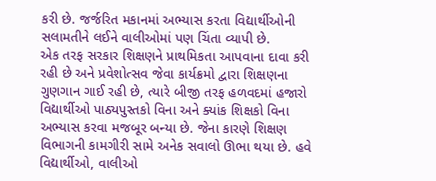કરી છે. જર્જરિત મકાનમાં અભ્યાસ કરતા વિદ્યાર્થીઓની સલામતીને લઈને વાલીઓમાં પણ ચિંતા વ્યાપી છે.
એક તરફ સરકાર શિક્ષણને પ્રાથમિકતા આપવાના દાવા કરી રહી છે અને પ્રવેશોત્સવ જેવા કાર્યક્રમો દ્વારા શિક્ષણના ગુણગાન ગાઈ રહી છે, ત્યારે બીજી તરફ હળવદમાં હજારો વિદ્યાર્થીઓ પાઠ્યપુસ્તકો વિના અને ક્યાંક શિક્ષકો વિના અભ્યાસ કરવા મજબૂર બન્યા છે. જેના કારણે શિક્ષણ વિભાગની કામગીરી સામે અનેક સવાલો ઊભા થયા છે. હવે વિદ્યાર્થીઓ, વાલીઓ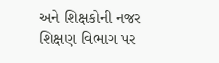અને શિક્ષકોની નજર શિક્ષણ વિભાગ પર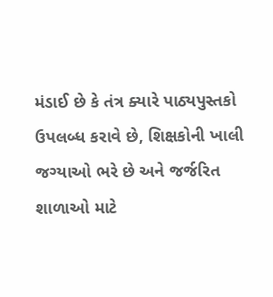મંડાઈ છે કે તંત્ર ક્યારે પાઠ્યપુસ્તકો ઉપલબ્ધ કરાવે છે, શિક્ષકોની ખાલી જગ્યાઓ ભરે છે અને જર્જરિત શાળાઓ માટે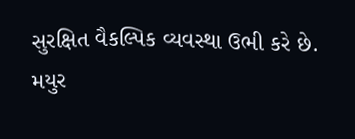સુરક્ષિત વૈકલ્પિક વ્યવસ્થા ઉભી કરે છે.
મયુર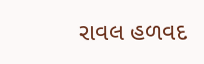રાવલ હળવદ